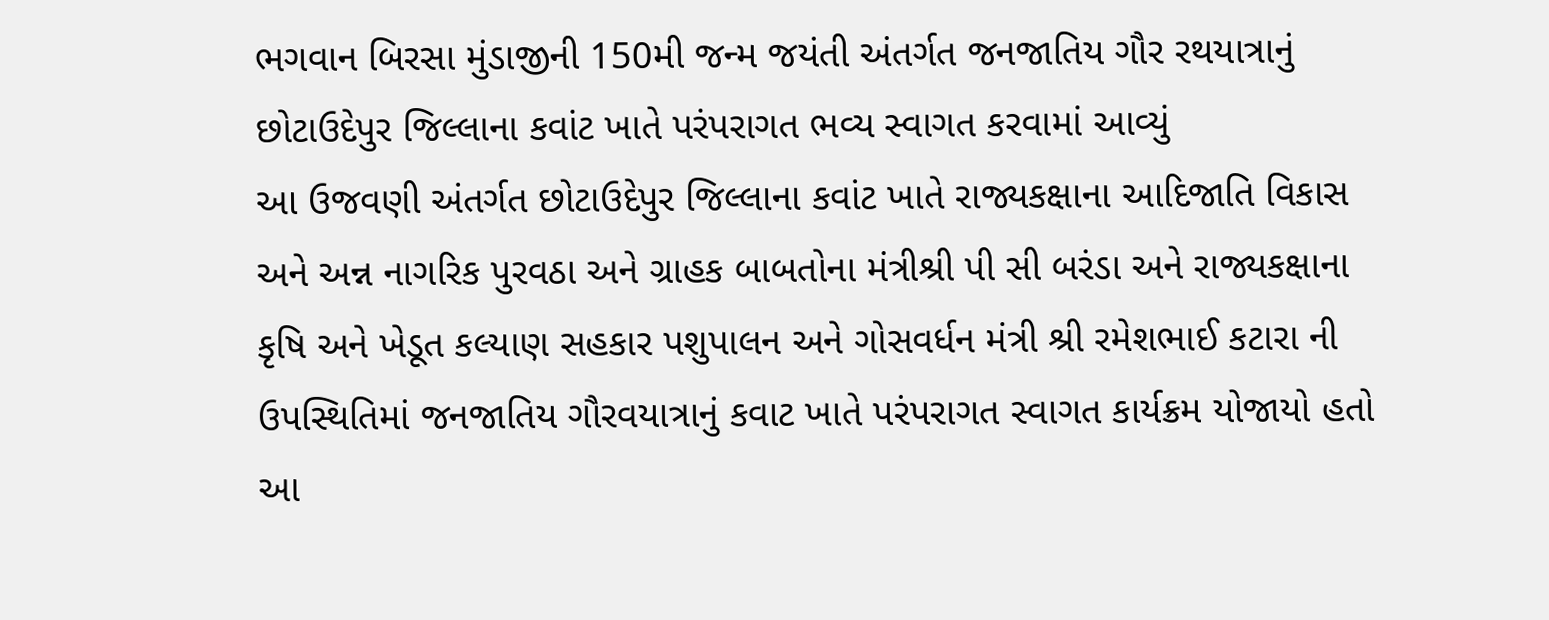ભગવાન બિરસા મુંડાજીની 150મી જન્મ જયંતી અંતર્ગત જનજાતિય ગૌર રથયાત્રાનું છોટાઉદેપુર જિલ્લાના કવાંટ ખાતે પરંપરાગત ભવ્ય સ્વાગત કરવામાં આવ્યું
આ ઉજવણી અંતર્ગત છોટાઉદેપુર જિલ્લાના કવાંટ ખાતે રાજ્યકક્ષાના આદિજાતિ વિકાસ અને અન્ન નાગરિક પુરવઠા અને ગ્રાહક બાબતોના મંત્રીશ્રી પી સી બરંડા અને રાજ્યકક્ષાના કૃષિ અને ખેડૂત કલ્યાણ સહકાર પશુપાલન અને ગોસવર્ધન મંત્રી શ્રી રમેશભાઈ કટારા ની ઉપસ્થિતિમાં જનજાતિય ગૌરવયાત્રાનું કવાટ ખાતે પરંપરાગત સ્વાગત કાર્યક્રમ યોજાયો હતો
આ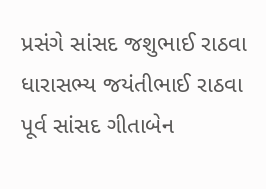પ્રસંગે સાંસદ જશુભાઈ રાઠવા ધારાસભ્ય જયંતીભાઈ રાઠવા પૂર્વ સાંસદ ગીતાબેન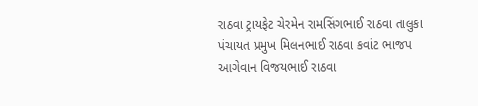રાઠવા ટ્રાયફેટ ચેરમેન રામસિંગભાઈ રાઠવા તાલુકા પંચાયત પ્રમુખ મિલનભાઈ રાઠવા કવાંટ ભાજપ આગેવાન વિજયભાઈ રાઠવા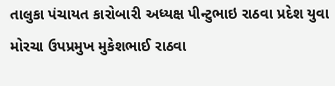તાલુકા પંચાયત કારોબારી અધ્યક્ષ પીન્ટુભાઇ રાઠવા પ્રદેશ યુવા મોરચા ઉપપ્રમુખ મુકેશભાઈ રાઠવા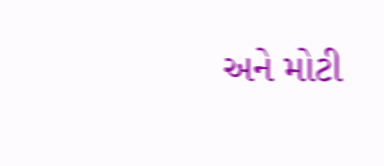અને મોટી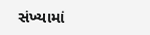સંખ્યામાં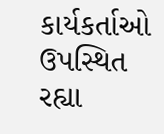કાર્યકર્તાઓ ઉપસ્થિત રહ્યા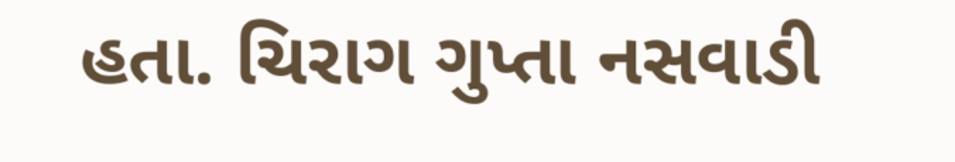હતા. ચિરાગ ગુપ્તા નસવાડી